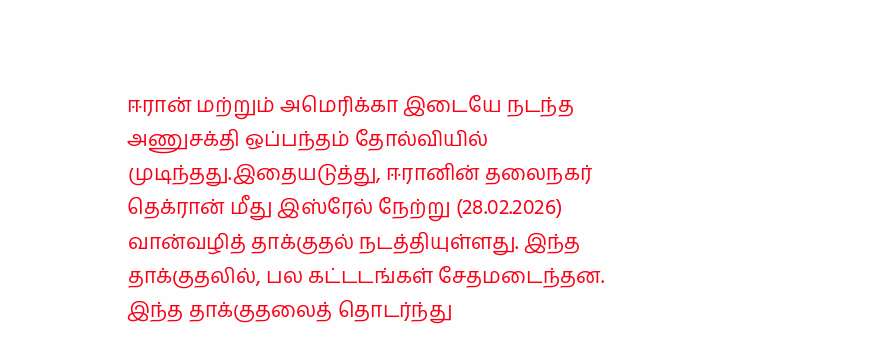ஈரான் மற்றும் அமெரிக்கா இடையே நடந்த அணுசக்தி ஒப்பந்தம் தோல்வியில் முடிந்தது.இதையடுத்து, ஈரானின் தலைநகர் தெக்ரான் மீது இஸ்ரேல் நேற்று (28.02.2026) வான்வழித் தாக்குதல் நடத்தியுள்ளது. இந்த தாக்குதலில், பல கட்டடங்கள் சேதமடைந்தன. இந்த தாக்குதலைத் தொடர்ந்து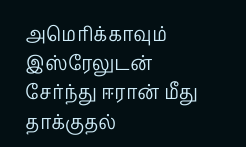அமெரிக்காவும் இஸ்ரேலுடன் சேர்ந்து ஈரான் மீது தாக்குதல்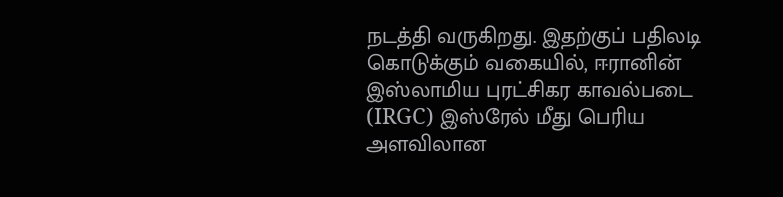நடத்தி வருகிறது. இதற்குப் பதிலடி கொடுக்கும் வகையில், ஈரானின் இஸ்லாமிய புரட்சிகர காவல்படை (IRGC) இஸ்ரேல் மீது பெரிய அளவிலான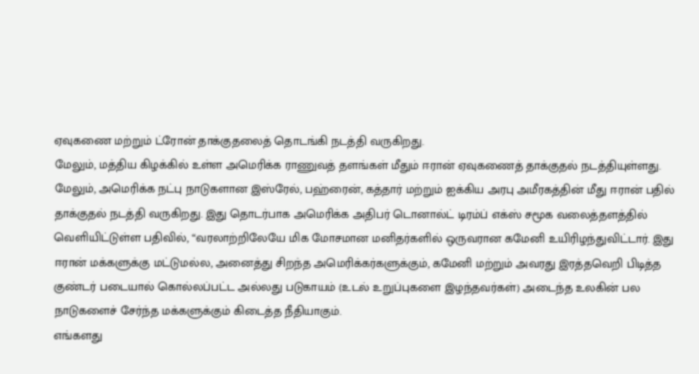ஏவுகணை மற்றும் ட்ரோன் தாக்குதலைத் தொடங்கி நடத்தி வருகிறது.
மேலும், மத்திய கிழக்கில் உள்ள அமெரிக்க ராணுவத் தளங்கள் மீதும் ஈரான் ஏவுகணைத் தாக்குதல் நடத்தியுள்ளது. மேலும், அமெரிக்க நட்பு நாடுகளான இஸ்ரேல், பஹ்ரைன், கத்தார் மற்றும் ஐக்கிய அரபு அமீரகத்தின் மீது ஈரான் பதில் தாக்குதல் நடத்தி வருகிறது. இது தொடர்பாக அமெரிக்க அதிபர் டொனால்ட் டிரம்ப் எக்ஸ் சமூக வலைத்தளத்தில் வெளியிட்டுள்ள பதிவில், “வரலாற்றிலேயே மிக மோசமான மனிதர்களில் ஒருவரான கமேனி உயிரிழந்துவிட்டார். இது ஈரான் மக்களுக்கு மட்டுமல்ல, அனைத்து சிறந்த அமெரிக்கர்களுக்கும், கமேனி மற்றும் அவரது இரத்தவெறி பிடித்த குண்டர் படையால் கொல்லப்பட்ட அல்லது படுகாயம் (உடல் உறுப்புகளை இழந்தவர்கள்) அடைந்த உலகின் பல நாடுகளைச் சேர்ந்த மக்களுக்கும் கிடைத்த நீதியாகும்.
எங்களது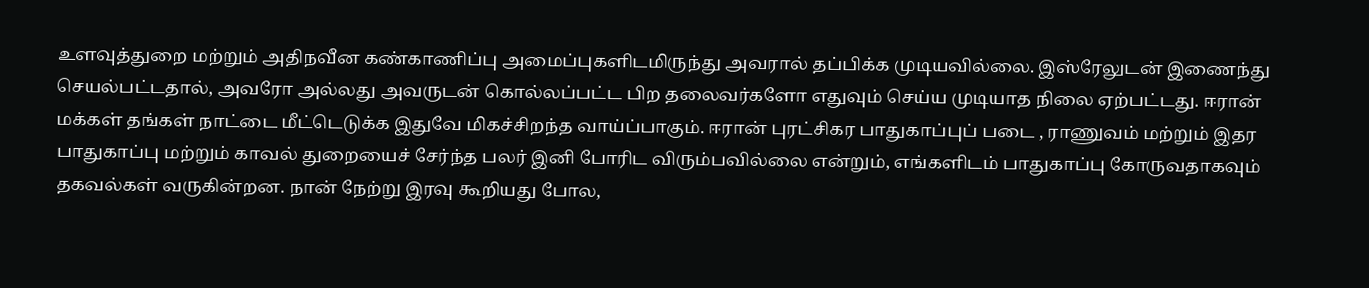உளவுத்துறை மற்றும் அதிநவீன கண்காணிப்பு அமைப்புகளிடமிருந்து அவரால் தப்பிக்க முடியவில்லை. இஸ்ரேலுடன் இணைந்து செயல்பட்டதால், அவரோ அல்லது அவருடன் கொல்லப்பட்ட பிற தலைவர்களோ எதுவும் செய்ய முடியாத நிலை ஏற்பட்டது. ஈரான் மக்கள் தங்கள் நாட்டை மீட்டெடுக்க இதுவே மிகச்சிறந்த வாய்ப்பாகும். ஈரான் புரட்சிகர பாதுகாப்புப் படை , ராணுவம் மற்றும் இதர பாதுகாப்பு மற்றும் காவல் துறையைச் சேர்ந்த பலர் இனி போரிட விரும்பவில்லை என்றும், எங்களிடம் பாதுகாப்பு கோருவதாகவும் தகவல்கள் வருகின்றன. நான் நேற்று இரவு கூறியது போல,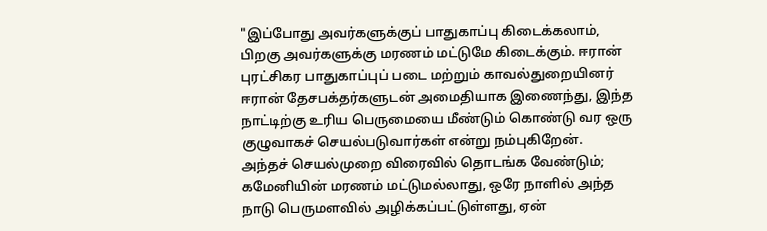"இப்போது அவர்களுக்குப் பாதுகாப்பு கிடைக்கலாம், பிறகு அவர்களுக்கு மரணம் மட்டுமே கிடைக்கும். ஈரான் புரட்சிகர பாதுகாப்புப் படை மற்றும் காவல்துறையினர் ஈரான் தேசபக்தர்களுடன் அமைதியாக இணைந்து, இந்த நாட்டிற்கு உரிய பெருமையை மீண்டும் கொண்டு வர ஒரு குழுவாகச் செயல்படுவார்கள் என்று நம்புகிறேன்.
அந்தச் செயல்முறை விரைவில் தொடங்க வேண்டும்; கமேனியின் மரணம் மட்டுமல்லாது, ஒரே நாளில் அந்த நாடு பெருமளவில் அழிக்கப்பட்டுள்ளது, ஏன்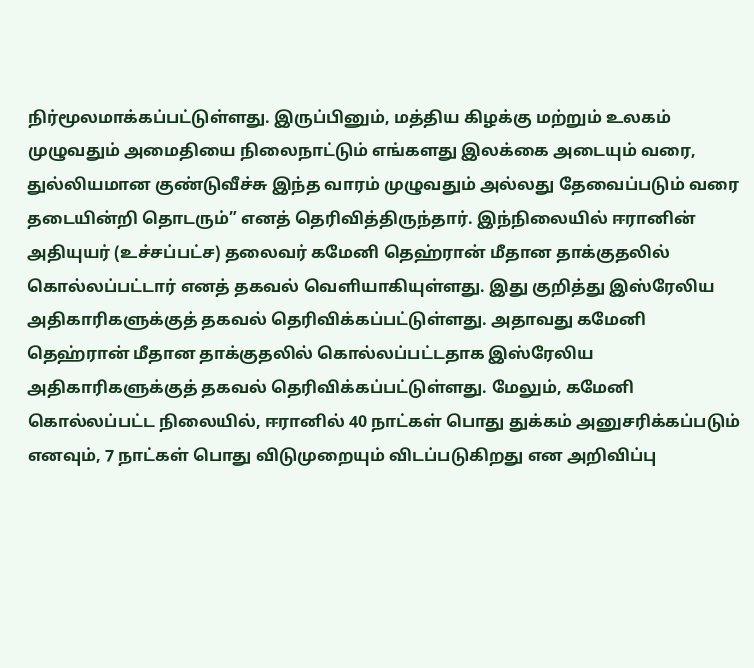நிர்மூலமாக்கப்பட்டுள்ளது. இருப்பினும், மத்திய கிழக்கு மற்றும் உலகம் முழுவதும் அமைதியை நிலைநாட்டும் எங்களது இலக்கை அடையும் வரை, துல்லியமான குண்டுவீச்சு இந்த வாரம் முழுவதும் அல்லது தேவைப்படும் வரை தடையின்றி தொடரும்” எனத் தெரிவித்திருந்தார். இந்நிலையில் ஈரானின் அதியுயர் (உச்சப்பட்ச) தலைவர் கமேனி தெஹ்ரான் மீதான தாக்குதலில் கொல்லப்பட்டார் எனத் தகவல் வெளியாகியுள்ளது. இது குறித்து இஸ்ரேலிய அதிகாரிகளுக்குத் தகவல் தெரிவிக்கப்பட்டுள்ளது. அதாவது கமேனி தெஹ்ரான் மீதான தாக்குதலில் கொல்லப்பட்டதாக இஸ்ரேலிய அதிகாரிகளுக்குத் தகவல் தெரிவிக்கப்பட்டுள்ளது. மேலும், கமேனி கொல்லப்பட்ட நிலையில், ஈரானில் 40 நாட்கள் பொது துக்கம் அனுசரிக்கப்படும் எனவும், 7 நாட்கள் பொது விடுமுறையும் விடப்படுகிறது என அறிவிப்பு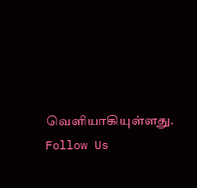வெளியாகியுள்ளது.
Follow Us